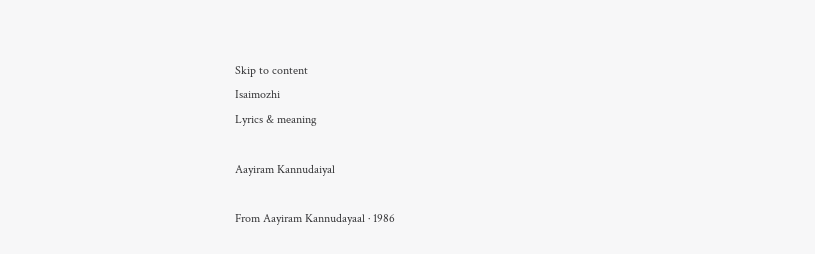Skip to content
Isaimozhi
Lyrics & meaning

Aayiram Kannudaiyal

From Aayiram Kannudayaal · 1986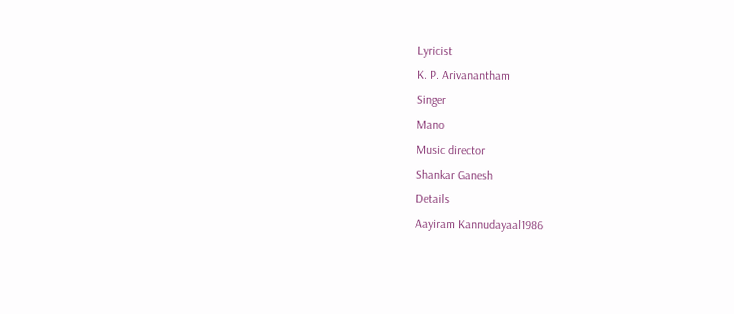Lyricist
K. P. Arivanantham
Singer
Mano
Music director
Shankar Ganesh
Details
Aayiram Kannudayaal1986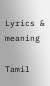Lyrics & meaning

Tamil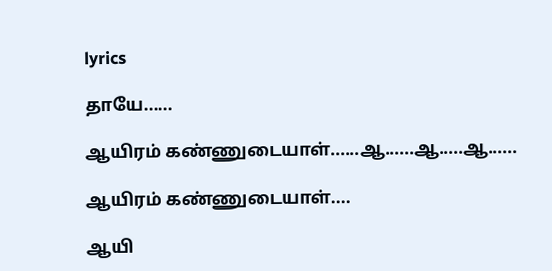lyrics

தாயே......

ஆயிரம் கண்ணுடையாள்......ஆ......ஆ.....ஆ......

ஆயிரம் கண்ணுடையாள்....

ஆயி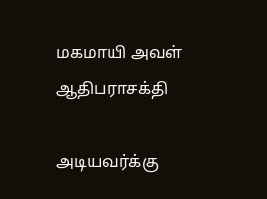மகமாயி அவள் ஆதிபராசக்தி

அடியவர்க்கு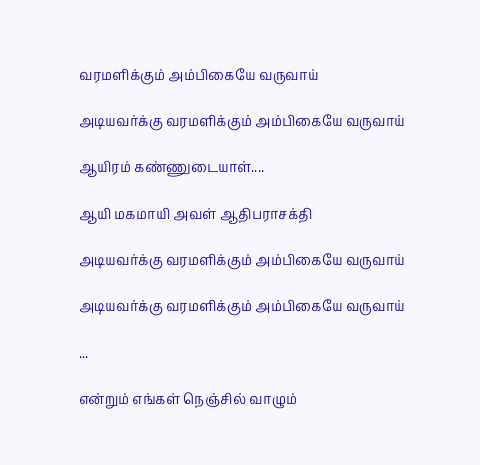வரமளிக்கும் அம்பிகையே வருவாய்

அடியவர்க்கு வரமளிக்கும் அம்பிகையே வருவாய்

ஆயிரம் கண்ணுடையாள்....

ஆயி மகமாயி அவள் ஆதிபராசக்தி

அடியவர்க்கு வரமளிக்கும் அம்பிகையே வருவாய்

அடியவர்க்கு வரமளிக்கும் அம்பிகையே வருவாய்

...

என்றும் எங்கள் நெஞ்சில் வாழும்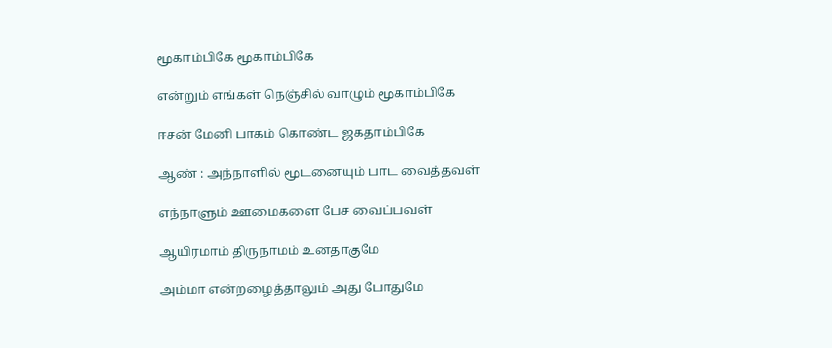மூகாம்பிகே மூகாம்பிகே

என்றும் எங்கள் நெஞ்சில் வாழும் மூகாம்பிகே

ஈசன் மேனி பாகம் கொண்ட ஜகதாம்பிகே

ஆண் : அந்நாளில் மூடனையும் பாட வைத்தவள்

எந்நாளும் ஊமைகளை பேச வைப்பவள்

ஆயிரமாம் திருநாமம் உனதாகுமே

அம்மா என்றழைத்தாலும் அது போதுமே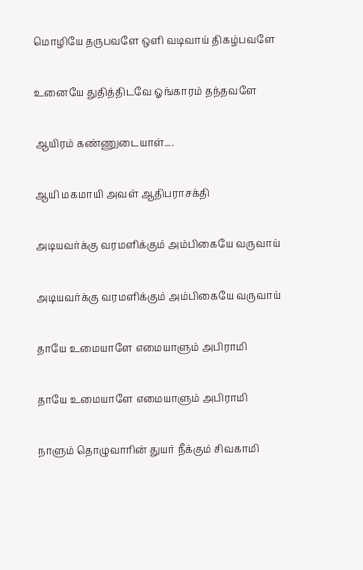மொழியே தருபவளே ஒளி வடிவாய் திகழ்பவளே

உனையே துதித்திடவே ஓங்காரம் தந்தவளே

ஆயிரம் கண்ணுடையாள்....

ஆயி மகமாயி அவள் ஆதிபராசக்தி

அடியவர்க்கு வரமளிக்கும் அம்பிகையே வருவாய்

அடியவர்க்கு வரமளிக்கும் அம்பிகையே வருவாய்

தாயே உமையாளே எமையாளும் அபிராமி

தாயே உமையாளே எமையாளும் அபிராமி

நாளும் தொழுவாரின் துயர் நீக்கும் சிவகாமி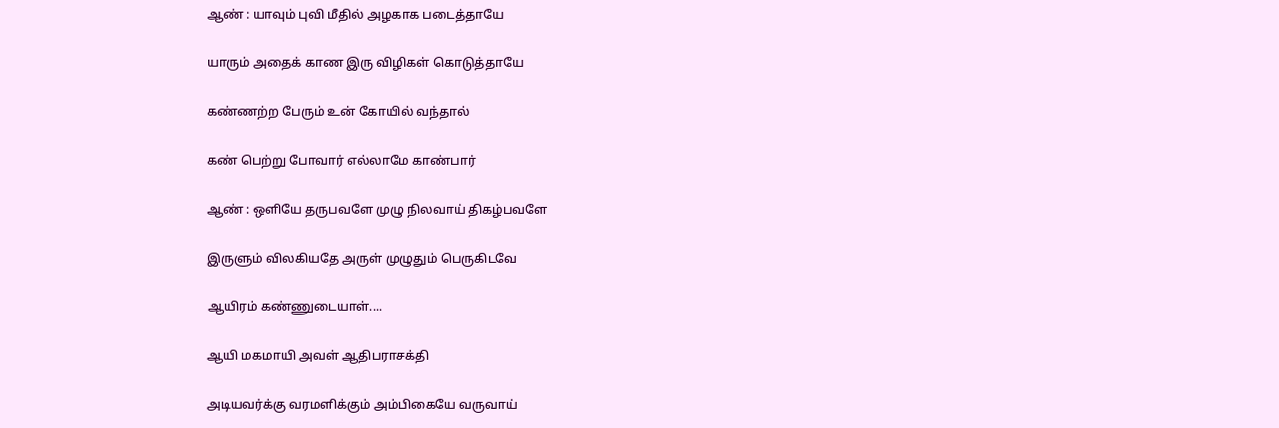ஆண் : யாவும் புவி மீதில் அழகாக படைத்தாயே

யாரும் அதைக் காண இரு விழிகள் கொடுத்தாயே

கண்ணற்ற பேரும் உன் கோயில் வந்தால்

கண் பெற்று போவார் எல்லாமே காண்பார்

ஆண் : ஒளியே தருபவளே முழு நிலவாய் திகழ்பவளே

இருளும் விலகியதே அருள் முழுதும் பெருகிடவே

ஆயிரம் கண்ணுடையாள்....

ஆயி மகமாயி அவள் ஆதிபராசக்தி

அடியவர்க்கு வரமளிக்கும் அம்பிகையே வருவாய்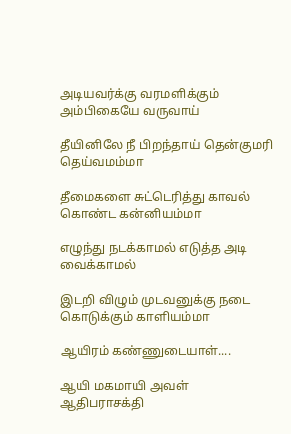அடியவர்க்கு வரமளிக்கும் அம்பிகையே வருவாய்

தீயினிலே நீ பிறந்தாய் தென்குமரி தெய்வமம்மா

தீமைகளை சுட்டெரித்து காவல் கொண்ட கன்னியம்மா

எழுந்து நடக்காமல் எடுத்த அடி வைக்காமல்

இடறி விழும் முடவனுக்கு நடை கொடுக்கும் காளியம்மா

ஆயிரம் கண்ணுடையாள்....

ஆயி மகமாயி அவள் ஆதிபராசக்தி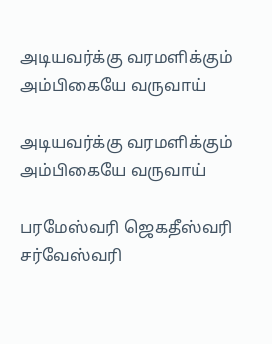அடியவர்க்கு வரமளிக்கும் அம்பிகையே வருவாய்

அடியவர்க்கு வரமளிக்கும் அம்பிகையே வருவாய்

பரமேஸ்வரி ஜெகதீஸ்வரி சர்வேஸ்வரி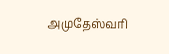அமுதேஸ்வரி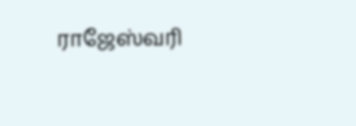ராஜேஸ்வரி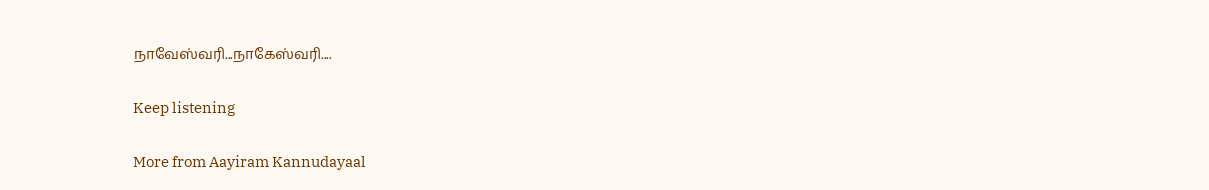நாவேஸ்வரி...நாகேஸ்வரி....

Keep listening

More from Aayiram Kannudayaal